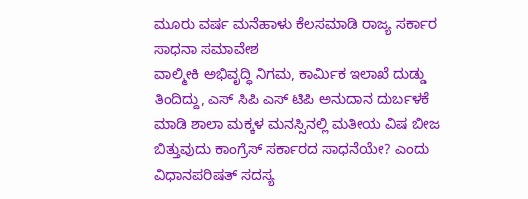ಮೂರು ವರ್ಷ ಮನೆಹಾಳು ಕೆಲಸಮಾಡಿ ರಾಜ್ಯ ಸರ್ಕಾರ ಸಾಧನಾ ಸಮಾವೇಶ
ವಾಲ್ಮೀಕಿ ಅಭಿವೃದ್ಧಿ ನಿಗಮ, ಕಾರ್ಮಿಕ ಇಲಾಖೆ ದುಡ್ಡು ತಿಂದಿದ್ದು, ಎಸ್ ಸಿಪಿ ಎಸ್ ಟಿಪಿ ಅನುದಾನ ದುರ್ಬಳಕೆ ಮಾಡಿ ಶಾಲಾ ಮಕ್ಕಳ ಮನಸ್ಸಿನಲ್ಲಿ ಮತೀಯ ವಿಷ ಬೀಜ ಬಿತ್ತುವುದು ಕಾಂಗ್ರೆಸ್ ಸರ್ಕಾರದ ಸಾಧನೆಯೇ? ಎಂದು ವಿಧಾನಪರಿಷತ್ ಸದಸ್ಯ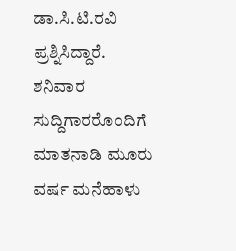ಡಾ.ಸಿ.ಟಿ.ರವಿ ಪ್ರಶ್ನಿಸಿದ್ದಾರೆ.
ಶನಿವಾರ ಸುದ್ದಿಗಾರರೊಂದಿಗೆ ಮಾತನಾಡಿ ಮೂರು ವರ್ಷ ಮನೆಹಾಳು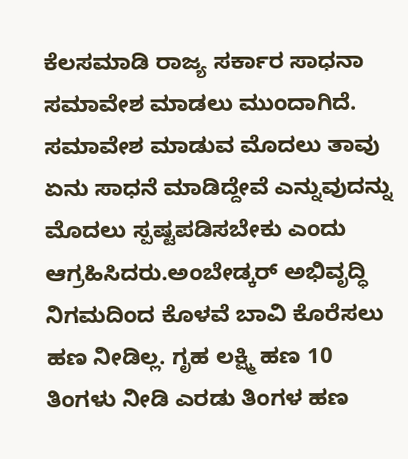ಕೆಲಸಮಾಡಿ ರಾಜ್ಯ ಸರ್ಕಾರ ಸಾಧನಾ ಸಮಾವೇಶ ಮಾಡಲು ಮುಂದಾಗಿದೆ. ಸಮಾವೇಶ ಮಾಡುವ ಮೊದಲು ತಾವು ಏನು ಸಾಧನೆ ಮಾಡಿದ್ದೇವೆ ಎನ್ನುವುದನ್ನು ಮೊದಲು ಸ್ಪಷ್ಟಪಡಿಸಬೇಕು ಎಂದು ಆಗ್ರಹಿಸಿದರು.ಅಂಬೇಡ್ಕರ್ ಅಭಿವೃದ್ಧಿ ನಿಗಮದಿಂದ ಕೊಳವೆ ಬಾವಿ ಕೊರೆಸಲು ಹಣ ನೀಡಿಲ್ಲ. ಗೃಹ ಲಕ್ಷ್ಮಿ ಹಣ 10 ತಿಂಗಳು ನೀಡಿ ಎರಡು ತಿಂಗಳ ಹಣ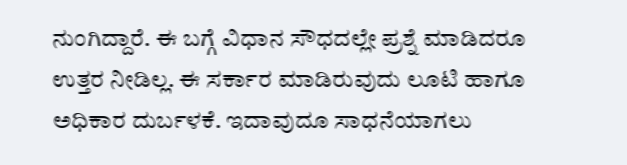ನುಂಗಿದ್ದಾರೆ. ಈ ಬಗ್ಗೆ ವಿಧಾನ ಸೌಧದಲ್ಲೇ ಪ್ರಶ್ನೆ ಮಾಡಿದರೂ ಉತ್ತರ ನೀಡಿಲ್ಲ. ಈ ಸರ್ಕಾರ ಮಾಡಿರುವುದು ಲೂಟಿ ಹಾಗೂ ಅಧಿಕಾರ ದುರ್ಬಳಕೆ. ಇದಾವುದೂ ಸಾಧನೆಯಾಗಲು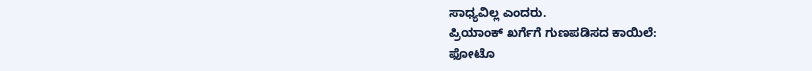ಸಾಧ್ಯವಿಲ್ಲ ಎಂದರು.
ಪ್ರಿಯಾಂಕ್ ಖರ್ಗೆಗೆ ಗುಣಪಡಿಸದ ಕಾಯಿಲೆ:
ಫೋಟೊ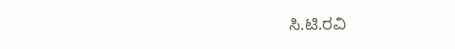ಸಿ.ಟಿ.ರವಿ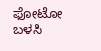ಫೋಟೋ ಬಳಸಿ